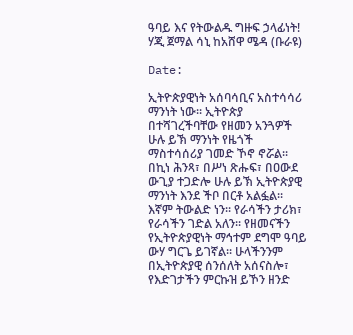ዓባይ እና የትውልዱ ግዙፍ ኃላፊነት! ሃጂ ጀማል ሳኒ ከአሸዋ ሜዳ (ቡራዩ)

Date:

ኢትዮጵያዊነት አሰባሳቢና አስተሳሳሪ ማንነት ነው፡፡ ኢትዮጵያ በተሻገረችባቸው የዘመን አንጓዎች ሁሉ ይኽ ማንነት የዜጎች ማስተሳሰሪያ ገመድ ኾኖ ኖሯል፡፡ በኪነ ሕንጻ፣ በሥነ ጽሑፍ፣ በዐውደ ውጊያ ተጋድሎ ሁሉ ይኽ ኢትዮጵያዊ ማንነት እንደ ችቦ በርቶ አልፏል፡፡ እኛም ትውልድ ነን፡፡ የራሳችን ታሪክ፣ የራሳችን ገድል አለን፡፡ የዘመናችን የኢትዮጵያዊነት ማኅተም ደግሞ ዓባይ ውሃ ግርጌ ይገኛል፡፡ ሁላችንንም በኢትዮጵያዊ ሰንሰለት አሰናስሎ፣ የእድገታችን ምርኩዝ ይኾን ዘንድ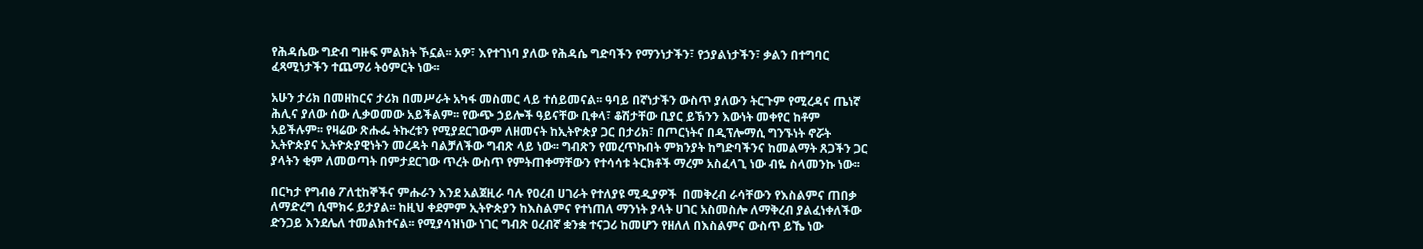የሕዳሴው ግድብ ግዙፍ ምልክት ኾኗል፡፡ አዎ፣ እየተገነባ ያለው የሕዳሴ ግድባችን የማንነታችን፣ የኃያልነታችን፣ ቃልን በተግባር ፈጻሚነታችን ተጨማሪ ትዕምርት ነው፡፡

አሁን ታሪክ በመዘከርና ታሪክ በመሥራት አካፋ መስመር ላይ ተሰይመናል፡፡ ዓባይ በኛነታችን ውስጥ ያለውን ትርጉም የሚረዳና ጤነኛ ሕሊና ያለው ሰው ሊቃወመው አይችልም፡፡ የውጭ ኃይሎች ዓይናቸው ቢቀላ፣ ቆሽታቸው ቢያር ይኽንን እውነት መቀየር ከቶም አይችሉም፡፡ የዛሬው ጽሑፌ ትኩረቱን የሚያደርገውም ለዘመናት ከኢትዮጵያ ጋር በታሪክ፣ በጦርነትና በዲፕሎማሲ ግንኙነት ኖሯት ኢትዮጵያና ኢትዮጵያዊነትን መረዳት ባልቻለችው ግብጽ ላይ ነው፡፡ ግብጽን የመረጥኩበት ምክንያት ከግድባችንና ከመልማት ጸጋችን ጋር ያላትን ቂም ለመወጣት በምታደርገው ጥረት ውስጥ የምትጠቀማቸውን የተሳሳቱ ትርክቶች ማረም አስፈላጊ ነው ብዬ ስላመንኩ ነው፡፡

በርካታ የግብፅ ፖለቲከኞችና ምሑራን እንደ አልጀዚራ ባሉ የዐረብ ሀገራት የተለያዩ ሚዲያዎች  በመቅረብ ራሳቸውን የእስልምና ጠበቃ ለማድረግ ሲሞክሩ ይታያል፡፡ ከዚህ ቀደምም ኢትዮጵያን ከእስልምና የተነጠለ ማንነት ያላት ሀገር አስመስሎ ለማቅረብ ያልፈነቀለችው ድንጋይ እንደሌለ ተመልክተናል፡፡ የሚያሳዝነው ነገር ግብጽ ዐረብኛ ቋንቋ ተናጋሪ ከመሆን የዘለለ በእስልምና ውስጥ ይኼ ነው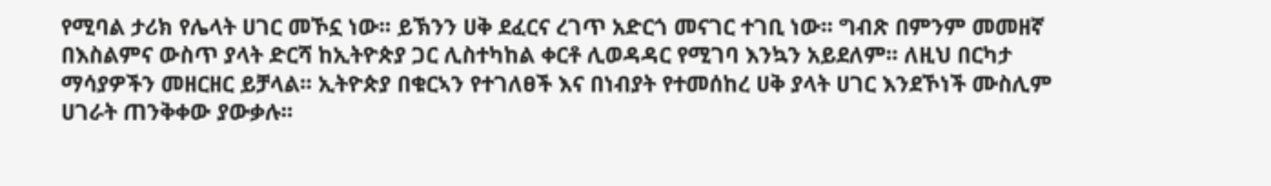የሚባል ታሪክ የሌላት ሀገር መኾኗ ነው፡፡ ይኽንን ሀቅ ደፈርና ረገጥ አድርጎ መናገር ተገቢ ነው፡፡ ግብጽ በምንም መመዘኛ በእስልምና ውስጥ ያላት ድርሻ ከኢትዮጵያ ጋር ሊስተካከል ቀርቶ ሊወዳዳር የሚገባ እንኳን አይደለም፡፡ ለዚህ በርካታ ማሳያዎችን መዘርዘር ይቻላል፡፡ ኢትዮጵያ በቁርኣን የተገለፀች እና በነብያት የተመሰከረ ሀቅ ያላት ሀገር እንደኾነች ሙስሊም ሀገራት ጠንቅቀው ያውቃሉ፡፡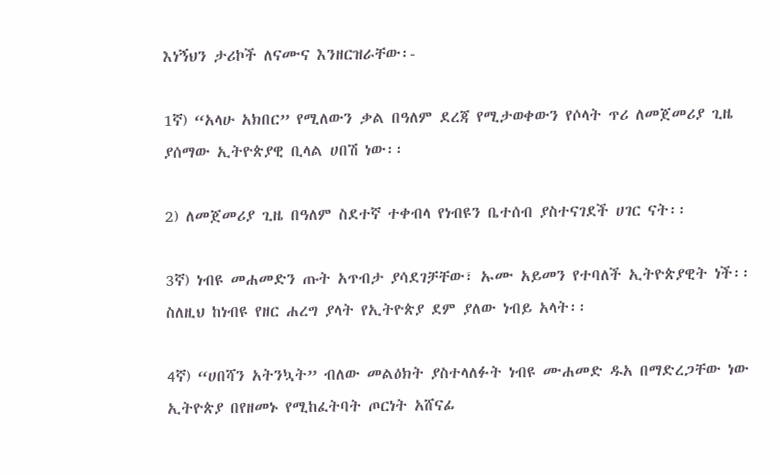እነኝህን ታሪኮች ለናሙና እንዘርዝራቸው፡-

1ኛ) “አላሁ አክበር” የሚለውን ቃል በዓለም ደረጃ የሚታወቀውን የሶላት ጥሪ ለመጀመሪያ ጊዜ ያሰማው ኢትዮጵያዊ ቢላል ሀበሽ ነው፡፡

2) ለመጀመሪያ ጊዜ በዓለም ስደተኛ ተቀብላ የነብዩን ቤተሰብ ያስተናገደች ሀገር ናት፡፡

3ኛ) ነብዩ መሐመድን ጡት አጥብታ ያሳደገቻቸው፣ ኡሙ አይመን የተባለች ኢትዮጵያዊት ነች፡፡ ስለዚህ ከነብዩ የዘር ሐረግ ያላት የኢትዮጵያ ደም ያለው ነብይ አላት፡፡

4ኛ) “ሀበሻን አትንኳት” ብለው መልዕክት ያስተላለፉት ነብዩ ሙሐመድ ዱአ በማድረጋቸው ነው ኢትዮጵያ በየዘመኑ የሚከፈትባት ጦርነት አሸናፊ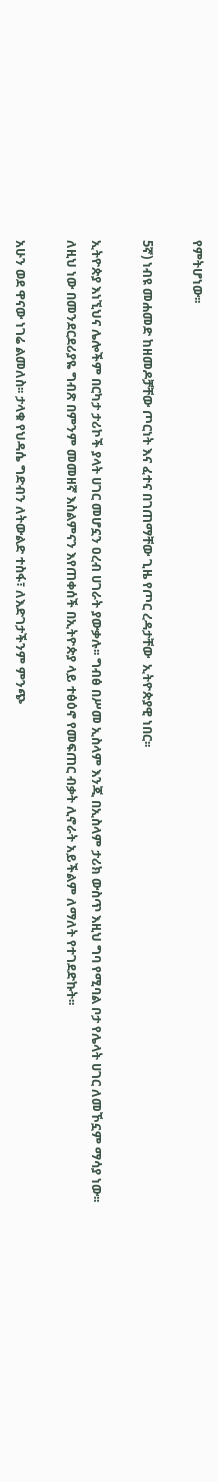የምትሆነው፡፡

5ኛ) ነብዩ መሐመድ ከዘመዶቻቸው ጦርነት እና ፈተና በገጠማቸው ጊዜ የጦር ረዳታቸው  ኢትዮጵያዊ ነበር፡፡

ኢትዮጵያ እነኚህና ሌሎችም በርካታ ታሪኮች ያላት ሀገር መሆኗን ዐረብ ሀገራት ያውቃሉ፡፡ ግብፅ በሥመ ኢስላም እንጂ በኢስላም ታሪክ ውስጥ እዚህ ግባ የሚባል ቦታ የሌላት ሀገር ለመኾኗም ማሳያ ነው፡፡ ለዚህ ነው በመንደርደሪያዬ ግብጽ በምንም መመዘኛ እስልምናን እየጠቀሰች በኢትዮጵያ ላይ ተፅዕኖ የመፍጠር ብቃት ሊኖራት አይችልም ለማለት የተገደድኩት፡፡

አሁን ወደ ዋናው ነገሬ ልመለስ፡፡ ታላቁ የህዳሴ ግድብን ለትውልድ ተስፋ፣ ለእድገታችንም ምንጭ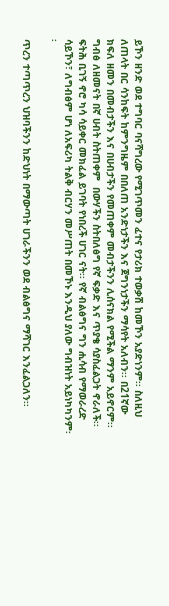ይኾን ዘንድ ወደ ተግባር ባናሻግረው የሚገጥመን ፈተና የታሪክ ተወቃሽ ከመኾን አያድነንም፡፡ ስለዚህ ለጠላት በር ሳንከፍት ከምንግዜም በበለጠ አንድነታችን እና ጀግንነታችን ማሳየት አለብን፡፡ በ21ኛው ክፍለ ዘመን በመብታችን እና በሀብታችን የመጠቀም መብታችንን ሊሰናክል የሚችል ማንም አይኖርም፡፡ ግብፅ ለዘመናት በኛ ሀብት ስትጠቀም  በውሃችን ስትበለፅግ የኛ ፍቃድ እና ጥያቄ ሳያስፈልጋት ኖራለች፡፡ ፍትሕ ቢገኝ ኖሮ ካሳ ሳይቀር መክፈል ይገባት የነበረች ሀገር ናት፡፡ የኛ ብልፅግና ግን ሒሳብ የማወራረድ ሳይኾን፣ ለግብፅም ሆነ ለአፍሪካ ትልቅ ብርሃን መሥጠት በመኾኑ እንዲህ ያለው ግብዝነት አይነካካንም፡፡

ጥረን ተጣጥረን ህዝባችንን ከድህነት በማውጣት ሀገራችንን ወደ ብልፅግና ማሻገር እንፈልጋለን፡፡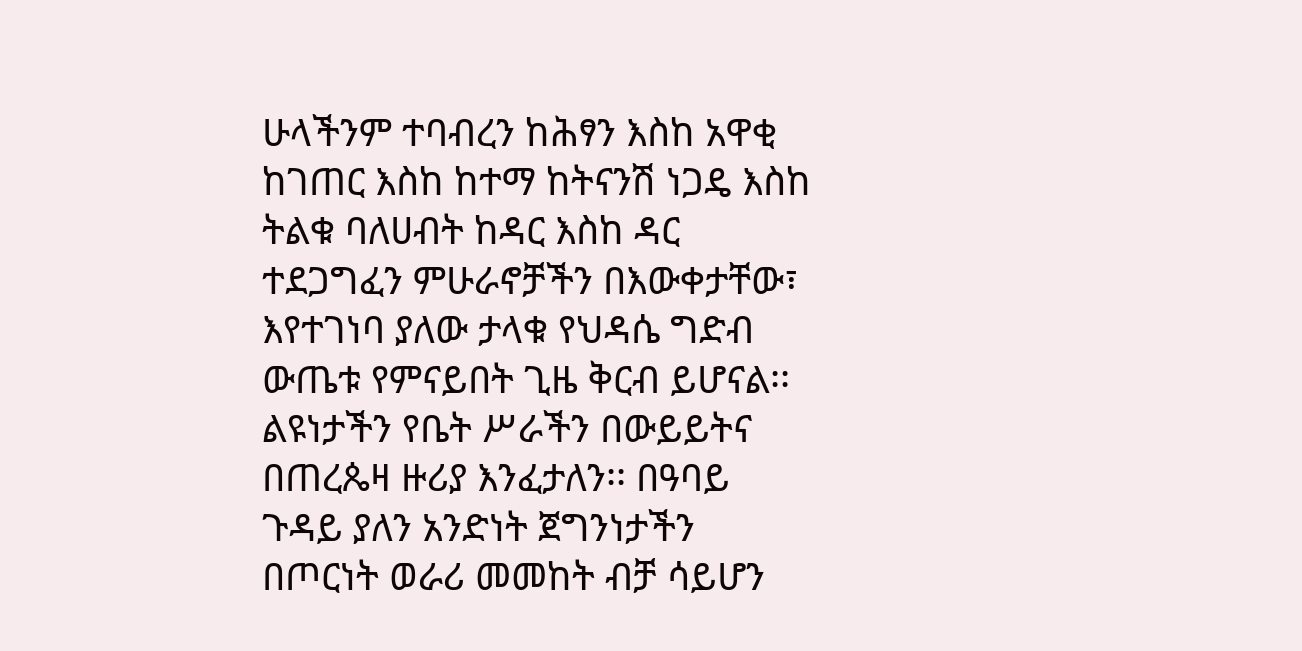ሁላችንም ተባብረን ከሕፃን እስከ አዋቂ ከገጠር እስከ ከተማ ከትናንሽ ነጋዴ እስከ ትልቁ ባለሀብት ከዳር እስከ ዳር ተደጋግፈን ምሁራኖቻችን በእውቀታቸው፣ እየተገነባ ያለው ታላቁ የህዳሴ ግድብ ውጤቱ የምናይበት ጊዜ ቅርብ ይሆናል፡፡ ልዩነታችን የቤት ሥራችን በውይይትና በጠረጴዛ ዙሪያ እንፈታለን፡፡ በዓባይ ጉዳይ ያለን አንድነት ጀግንነታችን በጦርነት ወራሪ መመከት ብቻ ሳይሆን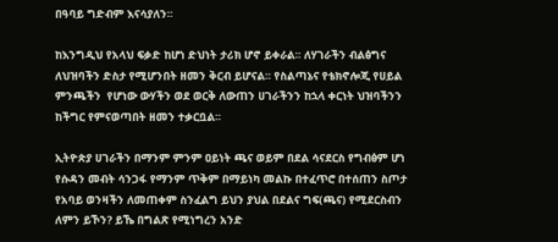በዓባይ ግድብም እናሳያለን፡፡

ከእንግዲህ የአላህ ፍቃድ ከሆነ ድህነት ታሪክ ሆኖ ይቀራል፡፡ ለሃገራችን ብልፅግና ለህዝባችን ድስታ የሚሆንበት ዘመን ቅርብ ይሆናል፡፡ የስልጣኔና የቴክኖሎጂ የሀይል ምንጫችን  የሆነው ውሃችን ወደ ወርቅ ለውጠን ሀገራችንን ከኋላ ቀርነት ህዝባችንን ከችግር የምናወጣበት ዘመን ተቃርቧል፡፡

ኢትዮጵያ ሀገራችን በማንም ምንም ዐይነት ጫና ወይም በደል ሳናደርስ የግብፅም ሆነ የሱዳን መብት ሳንጋፋ የማንም ጥቅም በማይነካ መልኩ በተፈጥሮ በተሰጠን ስጦታ የአባይ ወንዛችን ለመጠቀም ስንፈልግ ይህን ያህል በደልና ግፍ(ጫና) የሚደርስብን ለምን ይኾን? ይኼ በግልጽ የሚነግረን አንድ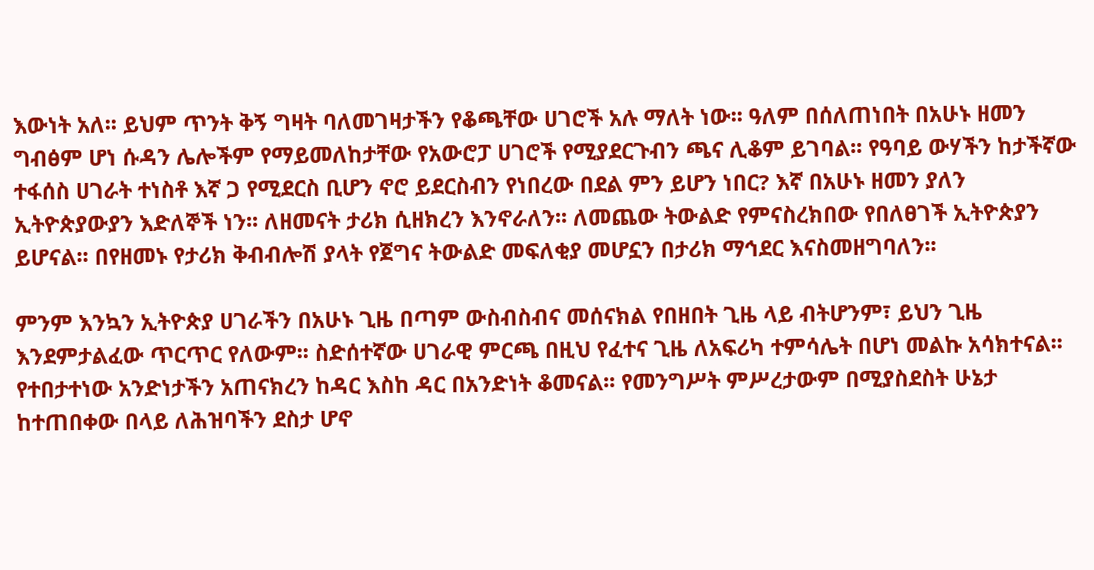እውነት አለ፡፡ ይህም ጥንት ቅኝ ግዛት ባለመገዛታችን የቆጫቸው ሀገሮች አሉ ማለት ነው፡፡ ዓለም በሰለጠነበት በአሁኑ ዘመን ግብፅም ሆነ ሱዳን ሌሎችም የማይመለከታቸው የአውሮፓ ሀገሮች የሚያደርጉብን ጫና ሊቆም ይገባል፡፡ የዓባይ ውሃችን ከታችኛው ተፋሰስ ሀገራት ተነስቶ እኛ ጋ የሚደርስ ቢሆን ኖሮ ይደርስብን የነበረው በደል ምን ይሆን ነበር? እኛ በአሁኑ ዘመን ያለን ኢትዮጵያውያን እድለኞች ነን፡፡ ለዘመናት ታሪክ ሲዘክረን እንኖራለን፡፡ ለመጨው ትውልድ የምናስረክበው የበለፀገች ኢትዮጵያን ይሆናል፡፡ በየዘመኑ የታሪክ ቅብብሎሽ ያላት የጀግና ትውልድ መፍለቂያ መሆኗን በታሪክ ማኅደር እናስመዘግባለን፡፡

ምንም እንኳን ኢትዮጵያ ሀገራችን በአሁኑ ጊዜ በጣም ውስብስብና መሰናክል የበዘበት ጊዜ ላይ ብትሆንም፣ ይህን ጊዜ እንደምታልፈው ጥርጥር የለውም፡፡ ስድሰተኛው ሀገራዊ ምርጫ በዚህ የፈተና ጊዜ ለአፍሪካ ተምሳሌት በሆነ መልኩ አሳክተናል፡፡ የተበታተነው አንድነታችን አጠናክረን ከዳር እስከ ዳር በአንድነት ቆመናል፡፡ የመንግሥት ምሥረታውም በሚያስደስት ሁኔታ ከተጠበቀው በላይ ለሕዝባችን ደስታ ሆኖ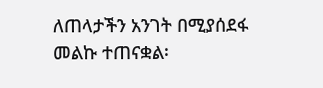ለጠላታችን አንገት በሚያሰደፋ መልኩ ተጠናቋል፡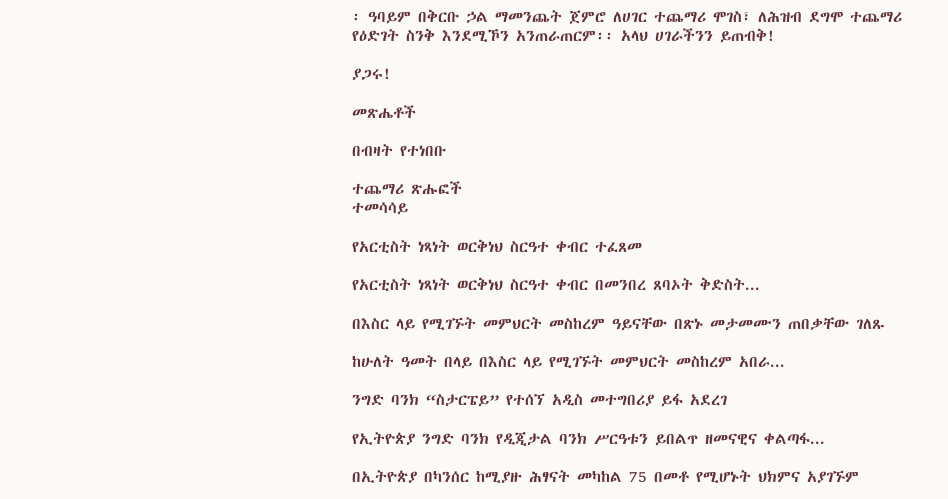፡ ዓባይም በቅርቡ ኃል ማመንጨት ጀምሮ ለሀገር ተጨማሪ ሞገስ፣ ለሕዝብ ደግሞ ተጨማሪ የዕድገት ስንቅ እንደሚኾን አንጠራጠርም፡፡ አላህ ሀገራችንን ይጠብቅ!

ያጋሩ!

መጽሔቶች

በብዛት የተነበቡ

ተጨማሪ ጽሑፎች
ተመሳሳይ

የአርቲስት ነጻነት ወርቅነህ ስርዓተ ቀብር ተፈጸመ

የአርቲስት ነጻነት ወርቅነህ ስርዓተ ቀብር በመንበረ ጸባኦት ቅድስት...

በእስር ላይ የሚገኙት መምህርት መስከረም ዓይናቸው በጽኑ መታመሙን ጠበቃቸው ገለጹ

ከሁለት ዓመት በላይ በእስር ላይ የሚገኙት መምህርት መስከረም አበራ...

ንግድ ባንክ “ስታርፔይ” የተሰኘ አዲስ መተግበሪያ ይፋ አደረገ

የኢትዮጵያ ንግድ ባንክ የዲጂታል ባንክ ሥርዓቱን ይበልጥ ዘመናዊና ቀልጣፋ...

በኢትዮጵያ በካንሰር ከሚያዙ ሕፃናት መካከል 75 በመቶ የሚሆኑት ህክምና አያገኙም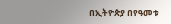በኢትዮጵያ በየዓመቱ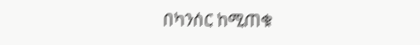በካንሰር ከሚጠቁ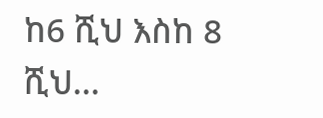ከ6 ሺህ እስከ 8 ሺህ...